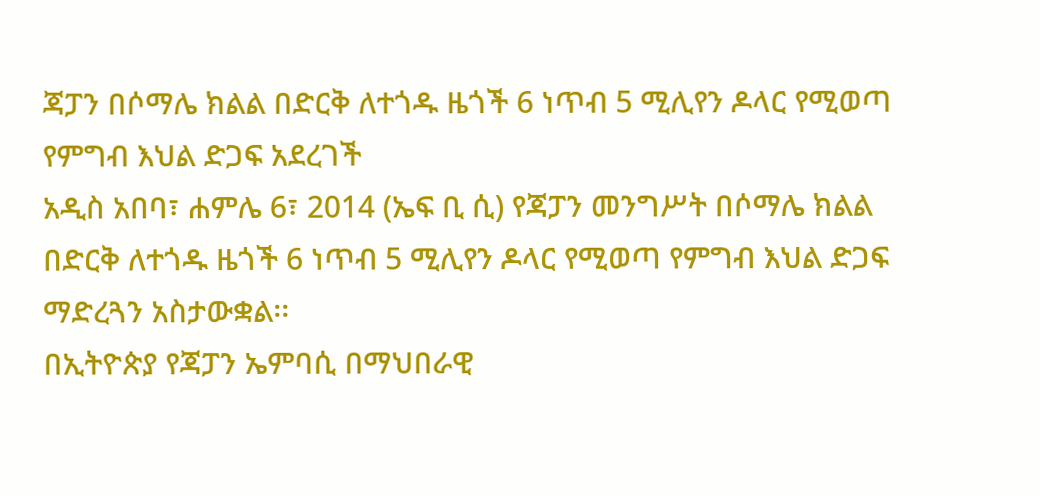ጃፓን በሶማሌ ክልል በድርቅ ለተጎዱ ዜጎች 6 ነጥብ 5 ሚሊየን ዶላር የሚወጣ የምግብ እህል ድጋፍ አደረገች
አዲስ አበባ፣ ሐምሌ 6፣ 2014 (ኤፍ ቢ ሲ) የጃፓን መንግሥት በሶማሌ ክልል በድርቅ ለተጎዱ ዜጎች 6 ነጥብ 5 ሚሊየን ዶላር የሚወጣ የምግብ እህል ድጋፍ ማድረጓን አስታውቋል፡፡
በኢትዮጵያ የጃፓን ኤምባሲ በማህበራዊ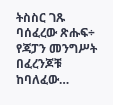ትስስር ገጹ ባሰፈረው ጽሑፍ÷ የጃፓን መንግሥት በፈረንጆቹ ከባለፈው…